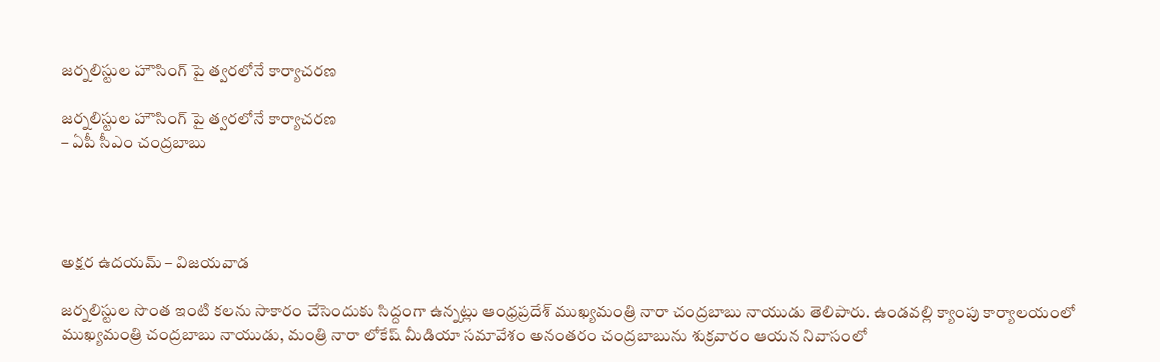జర్నలిస్టుల హౌసింగ్ పై త్వరలోనే కార్యాచరణ

జర్నలిస్టుల హౌసింగ్ పై త్వరలోనే కార్యాచరణ
– ఏపీ సీఎం చంద్రబాబు




అక్షర ఉదయమ్ – విజయవాడ

జర్నలిస్టుల సొంత ఇంటి కలను సాకారం చేసెందుకు సిద్దంగా ఉన్నట్లు ఆంధ్రప్రదేశ్ ముఖ్యమంత్రి నారా చంద్రబాబు నాయుడు తెలిపారు. ఉండవల్లి క్యాంపు కార్యాలయంలో ముఖ్యమంత్రి చంద్రబాబు నాయుడు, మంత్రి నారా లోకేష్ మీడియా సమావేశం అనంతరం చంద్రబాబును శుక్రవారం ఆయన నివాసంలో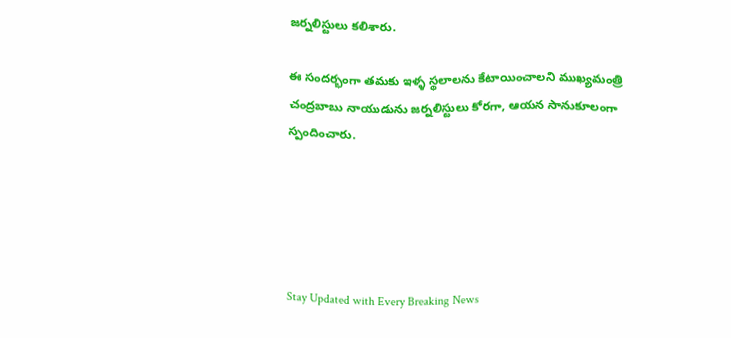జర్నలిస్టులు కలిశారు.

ఈ సందర్భంగా తమకు ఇళ్ళ స్థలాలను కేటాయించాలని ముఖ్యమంత్రి చంద్రబాబు నాయుడును జర్నలిస్టులు కోరగా, ఆయన సానుకూలంగా స్పందించారు.





Stay Updated with Every Breaking News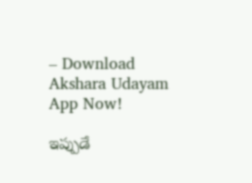– Download Akshara Udayam App Now!

ఇప్పుడే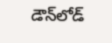డౌన్‌లోడ్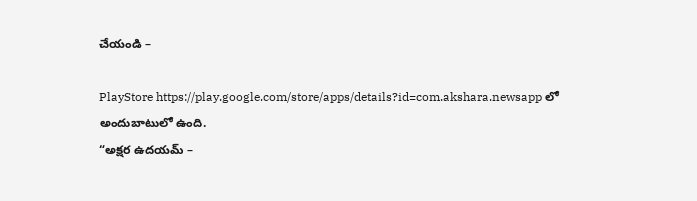చేయండి –

PlayStore https://play.google.com/store/apps/details?id=com.akshara.newsapp లో అందుబాటులో ఉంది.
“అక్షర ఉదయమ్ –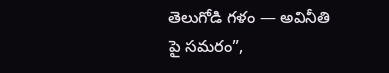తెలుగోడి గళం — అవినీతి పై సమరం”,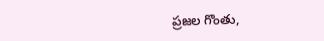ప్రజల గొంతు,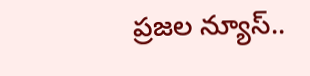ప్రజల న్యూస్..